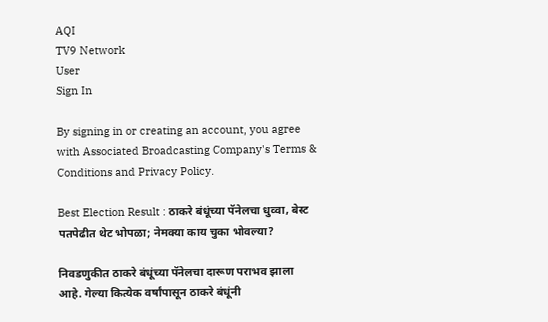AQI
TV9 Network
User
Sign In

By signing in or creating an account, you agree with Associated Broadcasting Company's Terms & Conditions and Privacy Policy.

Best Election Result : ठाकरे बंधूंच्या पॅनेलचा धुव्वा, बेस्ट पतपेढीत थेट भोपळा; नेमक्या काय चुका भोवल्या?

निवडणुकीत ठाकरे बंधूंच्या पॅनेलचा दारूण पराभव झाला आहे. गेल्या कित्येक वर्षांपासून ठाकरे बंधूंनी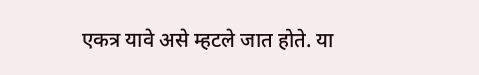एकत्र यावे असे म्हटले जात होते. या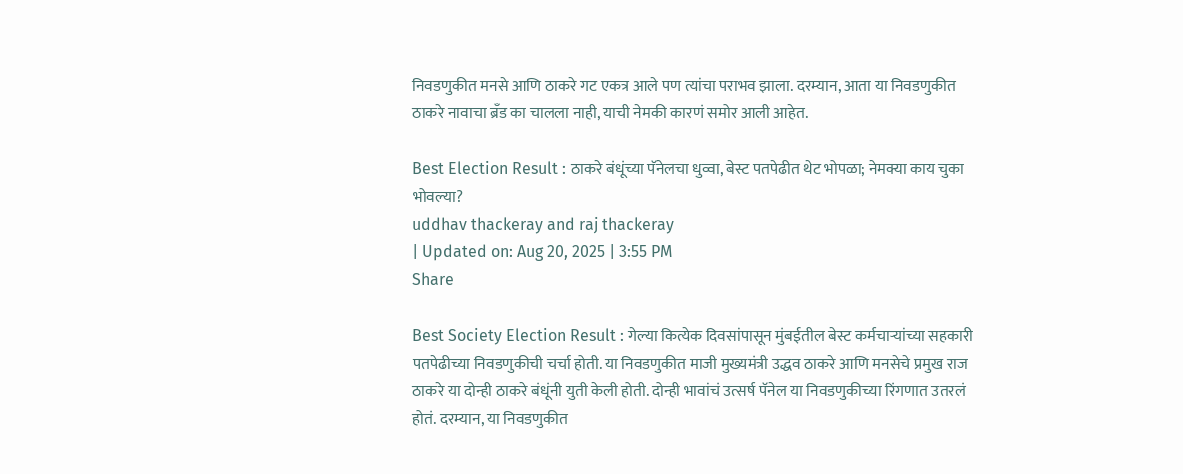निवडणुकीत मनसे आणि ठाकरे गट एकत्र आले पण त्यांचा पराभव झाला. दरम्यान, आता या निवडणुकीत ठाकरे नावाचा ब्रँड का चालला नाही, याची नेमकी कारणं समोर आली आहेत.

Best Election Result : ठाकरे बंधूंच्या पॅनेलचा धुव्वा, बेस्ट पतपेढीत थेट भोपळा; नेमक्या काय चुका भोवल्या?
uddhav thackeray and raj thackeray
| Updated on: Aug 20, 2025 | 3:55 PM
Share

Best Society Election Result : गेल्या कित्येक दिवसांपासून मुंबईतील बेस्ट कर्मचाऱ्यांच्या सहकारी पतपेढीच्या निवडणुकीची चर्चा होती. या निवडणुकीत माजी मुख्यमंत्री उद्धव ठाकरे आणि मनसेचे प्रमुख राज ठाकरे या दोन्ही ठाकरे बंधूंनी युती केली होती. दोन्ही भावांचं उत्सर्ष पॅनेल या निवडणुकीच्या रिंगणात उतरलं होतं. दरम्यान, या निवडणुकीत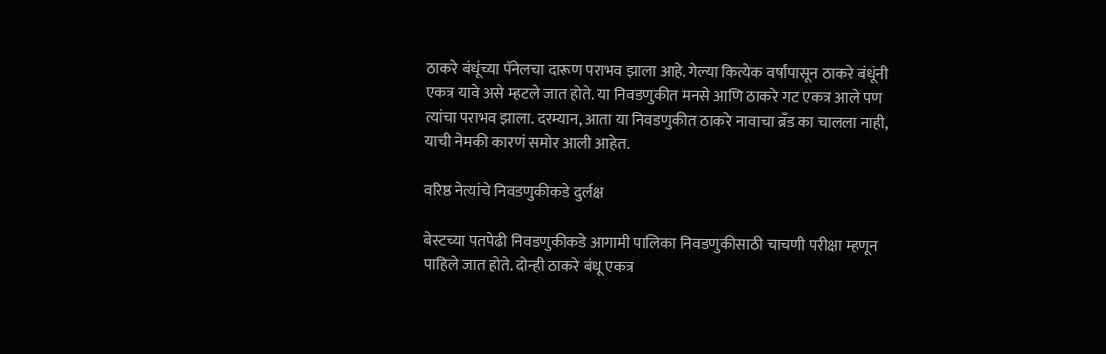ठाकरे बंधूंच्या पॅनेलचा दारूण पराभव झाला आहे. गेल्या कित्येक वर्षांपासून ठाकरे बंधूंनी एकत्र यावे असे म्हटले जात होते. या निवडणुकीत मनसे आणि ठाकरे गट एकत्र आले पण त्यांचा पराभव झाला. दरम्यान, आता या निवडणुकीत ठाकरे नावाचा ब्रँड का चालला नाही, याची नेमकी कारणं समोर आली आहेत.

वरिष्ठ नेत्यांचे निवडणुकीकडे दुर्लक्ष

बेस्टच्या पतपेढी निवडणुकीकडे आगामी पालिका निवडणुकीसाठी चाचणी परीक्षा म्हणून पाहिले जात होते. दोन्ही ठाकरे बंधू एकत्र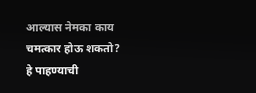आल्यास नेमका काय चमत्कार होऊ शकतो? हे पाहण्याची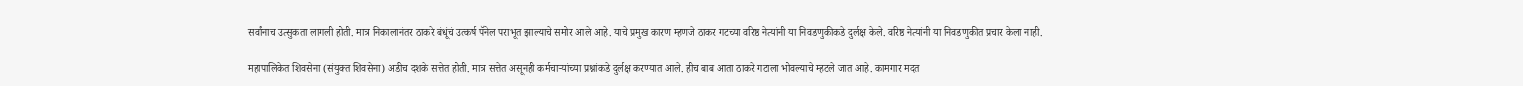सर्वांनाच उत्सुकता लागली होती. मात्र निकालानंतर ठाकरे बंधूंचं उत्कर्ष पॅनेल पराभूत झाल्याचे समोर आले आहे. याचे प्रमुख कारण म्हणजे ठाकर गटच्या वरिष्ठ नेत्यांनी या निवडणुकीकडे दुर्लक्ष केले. वरिष्ठ नेत्यांनी या निवडणुकीत प्रचार केला नाही.

महापालिकेत शिवसेना (संयुक्त शिवसेना) अडीच दशके सत्तेत होती. मात्र सत्तेत असूनही कर्मचाऱ्यांच्या प्रश्नांकडे दुर्लक्ष करण्यात आले. हीच बाब आता ठाकरे गटाला भोवल्याचे म्हटले जात आहे. कामगार मदत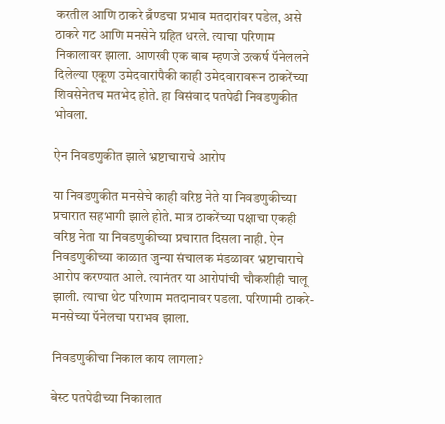करतील आणि ठाकरे ब्रँण्डचा प्रभाव मतदारांवर पडेल, असे ठाकरे गट आणि मनसेने ग्रहित धरले. त्याचा परिणाम निकालावर झाला. आणखी एक बाब म्हणजे उत्कर्ष पॅनेललने दिलेल्या एकूण उमेदवारांपैकी काही उमेदवारावरून ठाकरेंच्या शिवसेनेतच मतभेद होते. हा विसंवाद पतपेढी निवडणुकीत भोवला.

ऐन निवडणुकीत झाले भ्रष्टाचाराचे आरोप

या निवडणुकीत मनसेचे काही वरिष्ठ नेते या निवडणुकीच्या प्रचारात सहभागी झाले होते. मात्र ठाकरेंच्या पक्षाचा एकही वरिष्ठ नेता या निवडणुकीच्या प्रचारात दिसला नाही. ऐन निवडणुकीच्या काळात जुन्या संचालक मंडळावर भ्रष्टाचाराचे आरोप करण्यात आले. त्यानंतर या आरोपांची चौकशीही चालू झाली. त्याचा थेट परिणाम मतदानावर पडला. परिणामी ठाकरे-मनसेच्या पॅनेलचा पराभव झाला.

निवडणुकीचा निकाल काय लागला?

बेस्ट पतपेढीच्या निकालात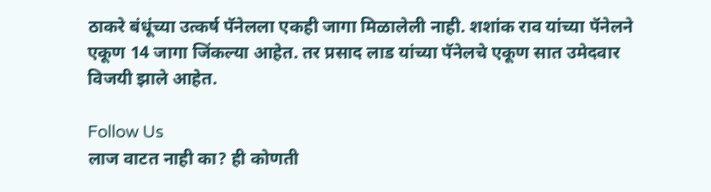ठाकरे बंधूंच्या उत्कर्ष पॅनेलला एकही जागा मिळालेली नाही. शशांक राव यांच्या पॅनेलने एकूण 14 जागा जिंकल्या आहेत. तर प्रसाद लाड यांच्या पॅनेलचे एकूण सात उमेदवार विजयी झाले आहेत.

Follow Us
लाज वाटत नाही का? ही कोणती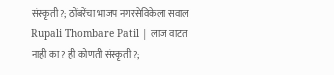संस्कृती?; ठोंबरेंचा भाजप नगरसेविकेला सवाल
Rupali Thombare Patil | लाज वाटत नाही का? ही कोणती संस्कृती?;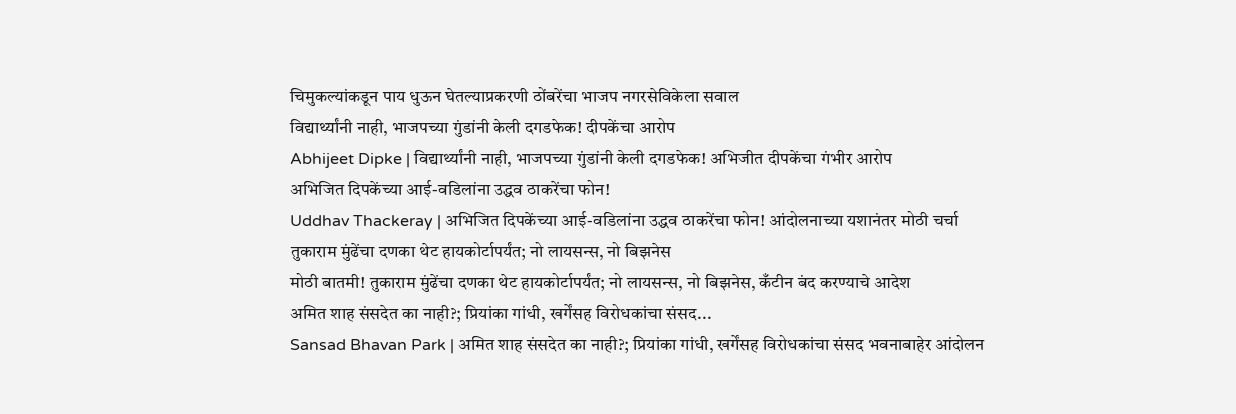चिमुकल्यांकडून पाय धुऊन घेतल्याप्रकरणी ठोंबरेंचा भाजप नगरसेविकेला सवाल
विद्यार्थ्यांनी नाही, भाजपच्या गुंडांनी केली दगडफेक! दीपकेंचा आरोप
Abhijeet Dipke | विद्यार्थ्यांनी नाही, भाजपच्या गुंडांनी केली दगडफेक! अभिजीत दीपकेंचा गंभीर आरोप
अभिजित दिपकेंच्या आई-वडिलांना उद्धव ठाकरेंचा फोन!
Uddhav Thackeray | अभिजित दिपकेंच्या आई-वडिलांना उद्धव ठाकरेंचा फोन! आंदोलनाच्या यशानंतर मोठी चर्चा
तुकाराम मुंढेंचा दणका थेट हायकोर्टापर्यंत; नो लायसन्स, नो बिझनेस
मोठी बातमी! तुकाराम मुंढेंचा दणका थेट हायकोर्टापर्यंत; नो लायसन्स, नो बिझनेस, कँटीन बंद करण्याचे आदेश
अमित शाह संसदेत का नाही?; प्रियांका गांधी, खर्गेंसह विरोधकांचा संसद...
Sansad Bhavan Park | अमित शाह संसदेत का नाही?; प्रियांका गांधी, खर्गेंसह विरोधकांचा संसद भवनाबाहेर आंदोलन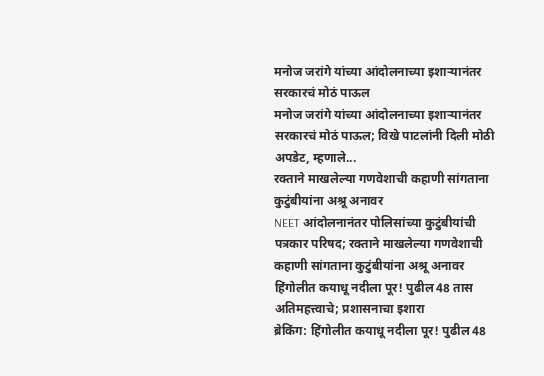मनोज जरांगे यांच्या आंदोलनाच्या इशाऱ्यानंतर सरकारचं मोठं पाऊल
मनोज जरांगे यांच्या आंदोलनाच्या इशाऱ्यानंतर सरकारचं मोठं पाऊल; विखे पाटलांनी दिली मोठी अपडेट, म्हणाले...
रक्ताने माखलेल्या गणवेशाची कहाणी सांगताना कुटुंबीयांना अश्रू अनावर
NEET आंदोलनानंतर पोलिसांच्या कुटुंबीयांची पत्रकार परिषद; रक्ताने माखलेल्या गणवेशाची कहाणी सांगताना कुटुंबीयांना अश्रू अनावर
हिंगोलीत कयाधू नदीला पूर! पुढील 48 तास अतिमहत्त्वाचे; प्रशासनाचा इशारा
ब्रेकिंग: हिंगोलीत कयाधू नदीला पूर! पुढील 48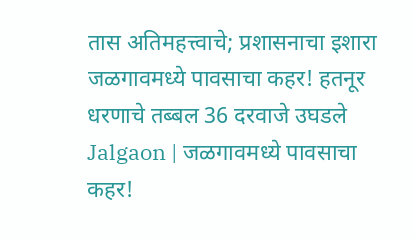तास अतिमहत्त्वाचे; प्रशासनाचा इशारा
जळगावमध्ये पावसाचा कहर! हतनूर धरणाचे तब्बल 36 दरवाजे उघडले
Jalgaon | जळगावमध्ये पावसाचा कहर!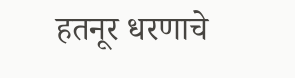हतनूर धरणाचे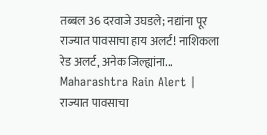तब्बल 36 दरवाजे उघडले; नद्यांना पूर
राज्यात पावसाचा हाय अलर्ट! नाशिकला रेड अलर्ट, अनेक जिल्ह्यांना...
Maharashtra Rain Alert | राज्यात पावसाचा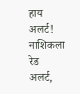हाय अलर्ट! नाशिकला रेड अलर्ट,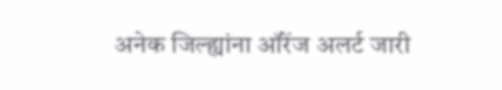अनेक जिल्ह्यांना ऑरेंज अलर्ट जारी